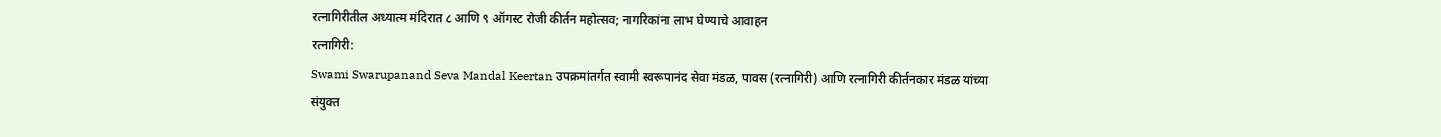रत्नागिरीतील अध्यात्म मंदिरात ८ आणि ९ ऑगस्ट रोजी कीर्तन महोत्सव; नागरिकांना लाभ घेण्याचे आवाहन
रत्नागिरी:
Swami Swarupanand Seva Mandal Keertan उपक्रमांतर्गत स्वामी स्वरूपानंद सेवा मंडळ, पावस (रत्नागिरी) आणि रत्नागिरी कीर्तनकार मंडळ यांच्या संयुक्त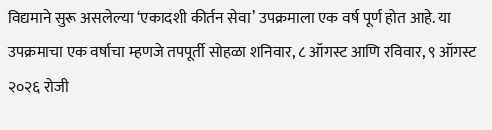विद्यमाने सुरू असलेल्या ‘एकादशी कीर्तन सेवा’ उपक्रमाला एक वर्ष पूर्ण होत आहे. या उपक्रमाचा एक वर्षाचा म्हणजे तपपूर्ती सोहळा शनिवार, ८ ऑगस्ट आणि रविवार, ९ ऑगस्ट २०२६ रोजी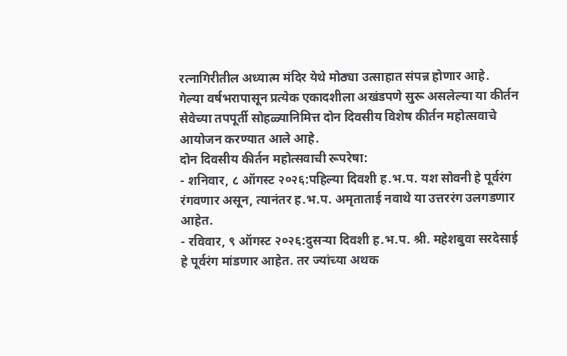रत्नागिरीतील अध्यात्म मंदिर येथे मोठ्या उत्साहात संपन्न होणार आहे.
गेल्या वर्षभरापासून प्रत्येक एकादशीला अखंडपणे सुरू असलेल्या या कीर्तन सेवेच्या तपपूर्ती सोहळ्यानिमित्त दोन दिवसीय विशेष कीर्तन महोत्सवाचे आयोजन करण्यात आले आहे.
दोन दिवसीय कीर्तन महोत्सवाची रूपरेषा:
- शनिवार, ८ ऑगस्ट २०२६:पहिल्या दिवशी ह.भ.प. यश सोवनी हे पूर्वरंग रंगवणार असून, त्यानंतर ह.भ.प. अमृताताई नवाथे या उत्तररंग उलगडणार आहेत.
- रविवार, ९ ऑगस्ट २०२६:दुसऱ्या दिवशी ह.भ.प. श्री. महेशबुवा सरदेसाई हे पूर्वरंग मांडणार आहेत. तर ज्यांच्या अथक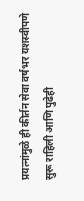प्रयत्नांमुळे ही कीर्तन सेवा वर्षभर यशस्वीपणे सुरू राहिली आणि पुढेही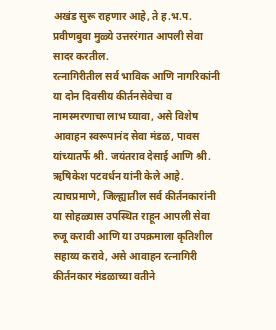अखंड सुरू राहणार आहे, ते ह.भ.प. प्रवीणबुवा मुळ्ये उत्तररंगात आपली सेवा सादर करतील.
रत्नागिरीतील सर्व भाविक आणि नागरिकांनी या दोन दिवसीय कीर्तनसेवेचा व नामस्मरणाचा लाभ घ्यावा, असे विशेष आवाहन स्वरूपानंद सेवा मंडळ, पावस यांच्यातर्फे श्री. जयंतराव देसाई आणि श्री. ऋषिकेश पटवर्धन यांनी केले आहे.
त्याचप्रमाणे, जिल्ह्यातील सर्व कीर्तनकारांनी या सोहळ्यास उपस्थित राहून आपली सेवा रुजू करावी आणि या उपक्रमाला कृतिशील सहाय्य करावे, असे आवाहन रत्नागिरी कीर्तनकार मंडळाच्या वतीने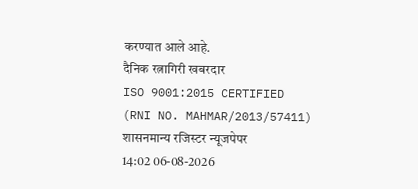करण्यात आले आहे.
दैनिक रत्नागिरी खबरदार
ISO 9001:2015 CERTIFIED
(RNI NO. MAHMAR/2013/57411)
शासनमान्य रजिस्टर न्यूजपेपर
14:02 06-08-2026